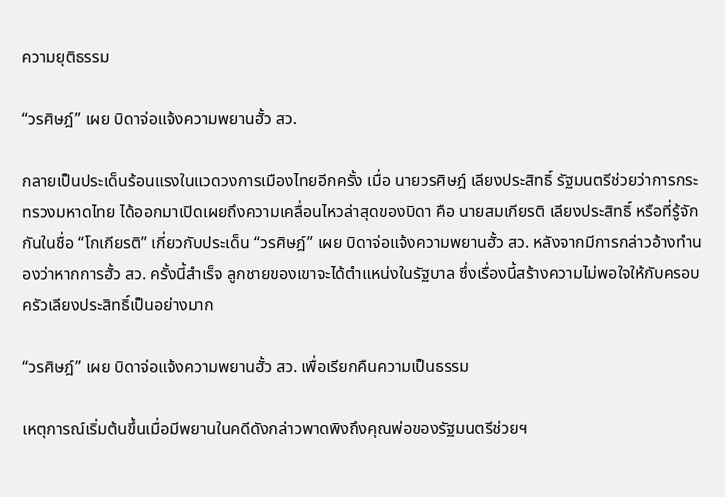ความยุติธรรม

“วรศิษฎ์” เผย บิดาจ่อแจ้งความพยานฮั้ว สว.

กลายเป็นประเด็นร้อนแรงในแวดวงการเมืองไทยอีกครั้ง เมื่อ นายวรศิษฎ์ เลียงประสิทธิ์ รัฐมนตรีช่วยว่าการกระทรวงมหาดไทย ได้ออกมาเปิดเผยถึงความเคลื่อนไหวล่าสุดของบิดา คือ นายสมเกียรติ เลียงประสิทธิ์ หรือที่รู้จักกันในชื่อ “โกเกียรติ” เกี่ยวกับประเด็น “วรศิษฎ์” เผย บิดาจ่อแจ้งความพยานฮั้ว สว. หลังจากมีการกล่าวอ้างทำนองว่าหากการฮั้ว สว. ครั้งนี้สำเร็จ ลูกชายของเขาจะได้ตำแหน่งในรัฐบาล ซึ่งเรื่องนี้สร้างความไม่พอใจให้กับครอบครัวเลียงประสิทธิ์เป็นอย่างมาก

“วรศิษฎ์” เผย บิดาจ่อแจ้งความพยานฮั้ว สว. เพื่อเรียกคืนความเป็นธรรม

เหตุการณ์เริ่มต้นขึ้นเมื่อมีพยานในคดีดังกล่าวพาดพิงถึงคุณพ่อของรัฐมนตรีช่วยฯ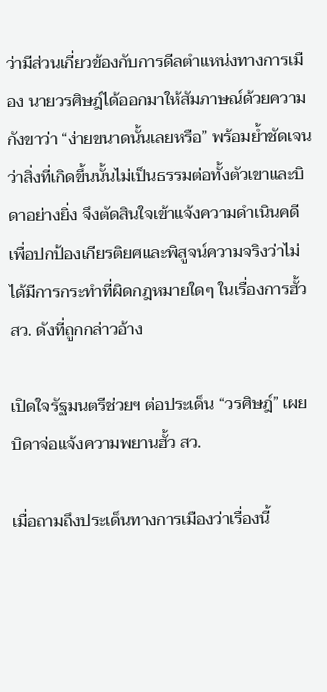ว่ามีส่วนเกี่ยวข้องกับการดีลตำแหน่งทางการเมือง นายวรศิษฎ์ได้ออกมาให้สัมภาษณ์ด้วยความกังขาว่า “ง่ายขนาดนั้นเลยหรือ” พร้อมย้ำชัดเจนว่าสิ่งที่เกิดขึ้นนั้นไม่เป็นธรรมต่อทั้งตัวเขาและบิดาอย่างยิ่ง จึงตัดสินใจเข้าแจ้งความดำเนินคดีเพื่อปกป้องเกียรติยศและพิสูจน์ความจริงว่าไม่ได้มีการกระทำที่ผิดกฎหมายใดๆ ในเรื่องการฮั้ว สว. ดังที่ถูกกล่าวอ้าง

เปิดใจรัฐมนตรีช่วยฯ ต่อประเด็น “วรศิษฎ์” เผย บิดาจ่อแจ้งความพยานฮั้ว สว.

เมื่อถามถึงประเด็นทางการเมืองว่าเรื่องนี้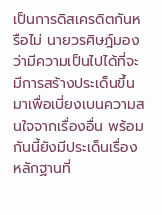เป็นการดิสเครดิตกันหรือไม่ นายวรศิษฎ์มองว่ามีความเป็นไปได้ที่จะมีการสร้างประเด็นขึ้นมาเพื่อเบี่ยงเบนความสนใจจากเรื่องอื่น พร้อมกันนี้ยังมีประเด็นเรื่องหลักฐานที่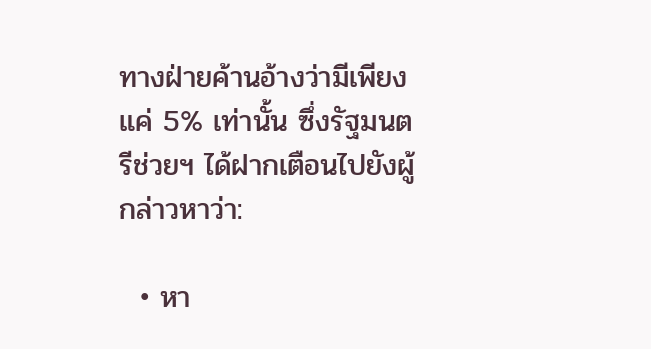ทางฝ่ายค้านอ้างว่ามีเพียงแค่ 5% เท่านั้น ซึ่งรัฐมนตรีช่วยฯ ได้ฝากเตือนไปยังผู้กล่าวหาว่า:

  • หา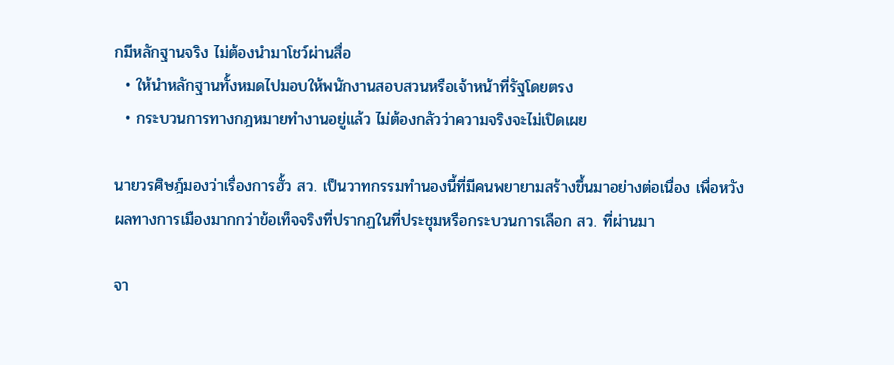กมีหลักฐานจริง ไม่ต้องนำมาโชว์ผ่านสื่อ
  • ให้นำหลักฐานทั้งหมดไปมอบให้พนักงานสอบสวนหรือเจ้าหน้าที่รัฐโดยตรง
  • กระบวนการทางกฎหมายทำงานอยู่แล้ว ไม่ต้องกลัวว่าความจริงจะไม่เปิดเผย

นายวรศิษฎ์มองว่าเรื่องการฮั้ว สว. เป็นวาทกรรมทำนองนี้ที่มีคนพยายามสร้างขึ้นมาอย่างต่อเนื่อง เพื่อหวังผลทางการเมืองมากกว่าข้อเท็จจริงที่ปรากฏในที่ประชุมหรือกระบวนการเลือก สว. ที่ผ่านมา

จา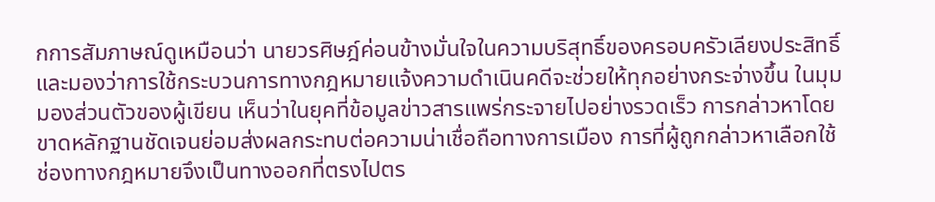กการสัมภาษณ์ดูเหมือนว่า นายวรศิษฎ์ค่อนข้างมั่นใจในความบริสุทธิ์ของครอบครัวเลียงประสิทธิ์ และมองว่าการใช้กระบวนการทางกฎหมายแจ้งความดำเนินคดีจะช่วยให้ทุกอย่างกระจ่างขึ้น ในมุมมองส่วนตัวของผู้เขียน เห็นว่าในยุคที่ข้อมูลข่าวสารแพร่กระจายไปอย่างรวดเร็ว การกล่าวหาโดยขาดหลักฐานชัดเจนย่อมส่งผลกระทบต่อความน่าเชื่อถือทางการเมือง การที่ผู้ถูกกล่าวหาเลือกใช้ช่องทางกฎหมายจึงเป็นทางออกที่ตรงไปตร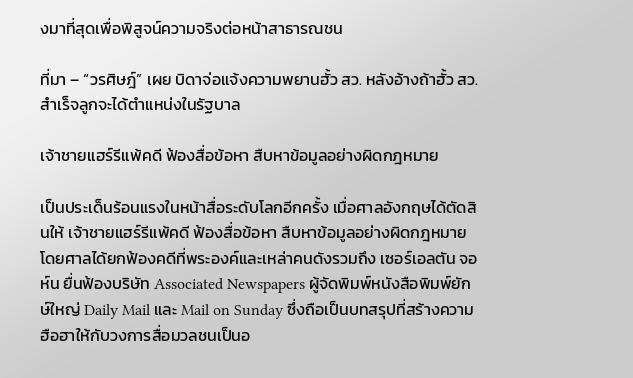งมาที่สุดเพื่อพิสูจน์ความจริงต่อหน้าสาธารณชน

ที่มา – “วรศิษฎ์” เผย บิดาจ่อแจ้งความพยานฮั้ว สว. หลังอ้างถ้าฮั้ว สว. สำเร็จลูกจะได้ตำแหน่งในรัฐบาล

เจ้าชายแฮร์รีแพ้คดี ฟ้องสื่อข้อหา สืบหาข้อมูลอย่างผิดกฎหมาย

เป็นประเด็นร้อนแรงในหน้าสื่อระดับโลกอีกครั้ง เมื่อศาลอังกฤษได้ตัดสินให้ เจ้าชายแฮร์รีแพ้คดี ฟ้องสื่อข้อหา สืบหาข้อมูลอย่างผิดกฎหมาย โดยศาลได้ยกฟ้องคดีที่พระองค์และเหล่าคนดังรวมถึง เซอร์เอลตัน จอห์น ยื่นฟ้องบริษัท Associated Newspapers ผู้จัดพิมพ์หนังสือพิมพ์ยักษ์ใหญ่ Daily Mail และ Mail on Sunday ซึ่งถือเป็นบทสรุปที่สร้างความฮือฮาให้กับวงการสื่อมวลชนเป็นอ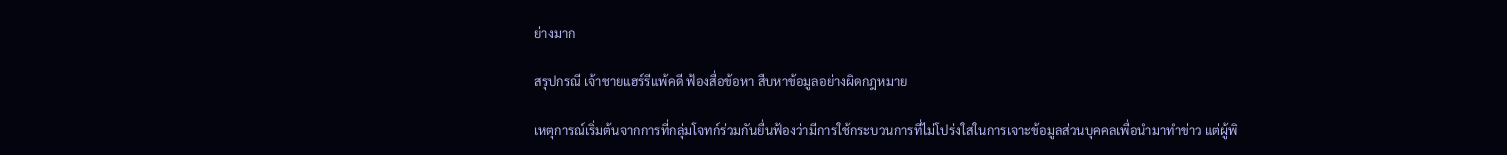ย่างมาก

สรุปกรณี เจ้าชายแฮร์รีแพ้คดี ฟ้องสื่อข้อหา สืบหาข้อมูลอย่างผิดกฎหมาย

เหตุการณ์เริ่มต้นจากการที่กลุ่มโจทก์ร่วมกันยื่นฟ้องว่ามีการใช้กระบวนการที่ไม่โปร่งใสในการเจาะข้อมูลส่วนบุคคลเพื่อนำมาทำข่าว แต่ผู้พิ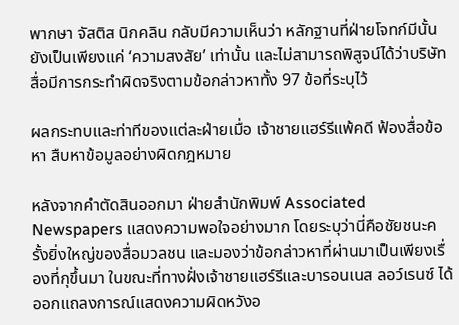พากษา จัสติส นิกคลิน กลับมีความเห็นว่า หลักฐานที่ฝ่ายโจทก์มีนั้นยังเป็นเพียงแค่ ‘ความสงสัย’ เท่านั้น และไม่สามารถพิสูจน์ได้ว่าบริษัทสื่อมีการกระทำผิดจริงตามข้อกล่าวหาทั้ง 97 ข้อที่ระบุไว้

ผลกระทบและท่าทีของแต่ละฝ่ายเมื่อ เจ้าชายแฮร์รีแพ้คดี ฟ้องสื่อข้อหา สืบหาข้อมูลอย่างผิดกฎหมาย

หลังจากคำตัดสินออกมา ฝ่ายสำนักพิมพ์ Associated Newspapers แสดงความพอใจอย่างมาก โดยระบุว่านี่คือชัยชนะครั้งยิ่งใหญ่ของสื่อมวลชน และมองว่าข้อกล่าวหาที่ผ่านมาเป็นเพียงเรื่องที่กุขึ้นมา ในขณะที่ทางฝั่งเจ้าชายแฮร์รีและบารอนเนส ลอว์เรนซ์ ได้ออกแถลงการณ์แสดงความผิดหวังอ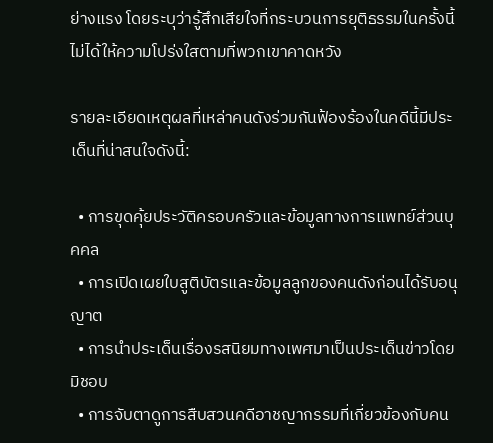ย่างแรง โดยระบุว่ารู้สึกเสียใจที่กระบวนการยุติธรรมในครั้งนี้ไม่ได้ให้ความโปร่งใสตามที่พวกเขาคาดหวัง

รายละเอียดเหตุผลที่เหล่าคนดังร่วมกันฟ้องร้องในคดีนี้มีประเด็นที่น่าสนใจดังนี้:

  • การขุดคุ้ยประวัติครอบครัวและข้อมูลทางการแพทย์ส่วนบุคคล
  • การเปิดเผยใบสูติบัตรและข้อมูลลูกของคนดังก่อนได้รับอนุญาต
  • การนำประเด็นเรื่องรสนิยมทางเพศมาเป็นประเด็นข่าวโดยมิชอบ
  • การจับตาดูการสืบสวนคดีอาชญากรรมที่เกี่ยวข้องกับคน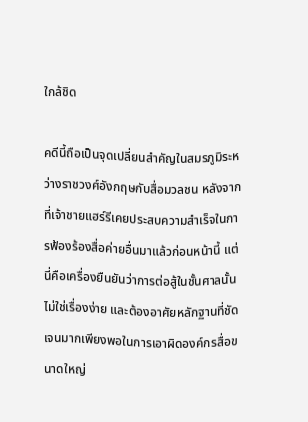ใกล้ชิด

คดีนี้ถือเป็นจุดเปลี่ยนสำคัญในสมรภูมิระหว่างราชวงศ์อังกฤษกับสื่อมวลชน หลังจากที่เจ้าชายแฮร์รีเคยประสบความสำเร็จในการฟ้องร้องสื่อค่ายอื่นมาแล้วก่อนหน้านี้ แต่นี่คือเครื่องยืนยันว่าการต่อสู้ในชั้นศาลนั้นไม่ใช่เรื่องง่าย และต้องอาศัยหลักฐานที่ชัดเจนมากเพียงพอในการเอาผิดองค์กรสื่อขนาดใหญ่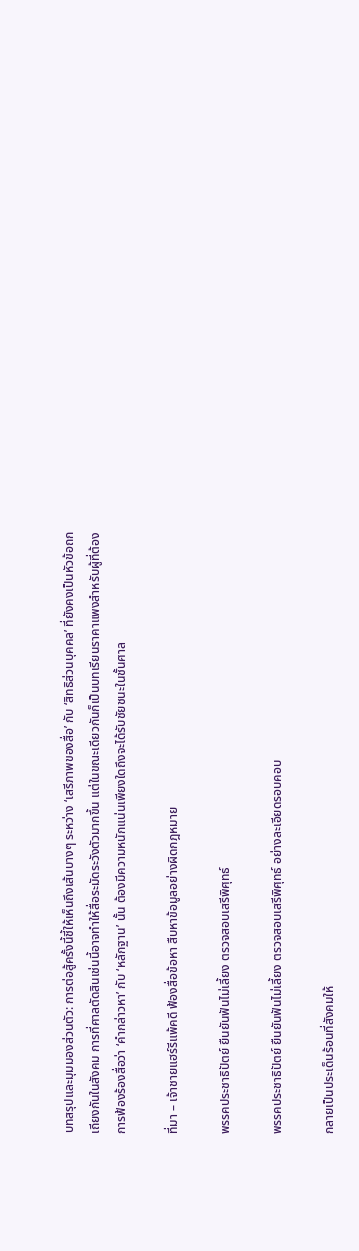บทสรุปและมุมมองส่วนตัว: การต่อสู้ครั้งนี้ชี้ให้เห็นถึงเส้นบางๆ ระหว่าง ‘เสรีภาพของสื่อ’ กับ ‘สิทธิส่วนบุคคล’ ที่ยังคงเป็นหัวข้อถกเถียงกันในสังคม การที่ศาลตัดสินเช่นนี้อาจทำให้สื่อระมัดระวังตัวมากขึ้น แต่ในขณะเดียวกันก็เป็นบทเรียนราคาแพงสำหรับผู้ที่ต้องการฟ้องร้องสื่อว่า ‘คำกล่าวหา’ กับ ‘หลักฐาน’ นั้น ต้องมีความหนักแน่นเพียงใดถึงจะได้รับชัยชนะในชั้นศาล

ที่มา – เจ้าชายแฮร์รีแพ้คดี ฟ้องสื่อข้อหา สืบหาข้อมูลอย่างผิดกฎหมาย

พรรคประชาธิปัตย์ ยืนยันฟันไม่เลี้ยง ตรวจสอบเสรีพิศุทธ์

พรรคประชาธิปัตย์ ยืนยันฟันไม่เลี้ยง ตรวจสอบเสรีพิศุทธ์ อย่างละเอียดรอบคอบ

กลายเป็นประเด็นร้อนที่สังคมให้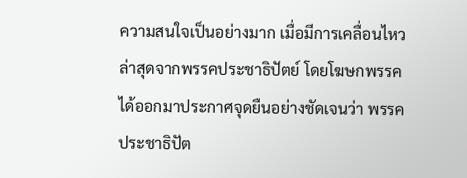ความสนใจเป็นอย่างมาก เมื่อมีการเคลื่อนไหวล่าสุดจากพรรคประชาธิปัตย์ โดยโฆษกพรรคได้ออกมาประกาศจุดยืนอย่างชัดเจนว่า พรรคประชาธิปัต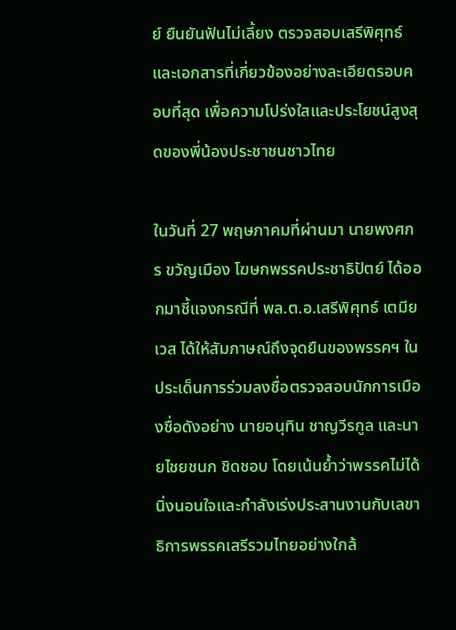ย์ ยืนยันฟันไม่เลี้ยง ตรวจสอบเสรีพิศุทธ์ และเอกสารที่เกี่ยวข้องอย่างละเอียดรอบคอบที่สุด เพื่อความโปร่งใสและประโยชน์สูงสุดของพี่น้องประชาชนชาวไทย

ในวันที่ 27 พฤษภาคมที่ผ่านมา นายพงศกร ขวัญเมือง โฆษกพรรคประชาธิปัตย์ ได้ออกมาชี้แจงกรณีที่ พล.ต.อ.เสรีพิศุทธ์ เตมียเวส ได้ให้สัมภาษณ์ถึงจุดยืนของพรรคฯ ในประเด็นการร่วมลงชื่อตรวจสอบนักการเมืองชื่อดังอย่าง นายอนุทิน ชาญวีรกูล และนายไชยชนก ชิดชอบ โดยเน้นย้ำว่าพรรคไม่ได้นิ่งนอนใจและกำลังเร่งประสานงานกับเลขาธิการพรรคเสรีรวมไทยอย่างใกล้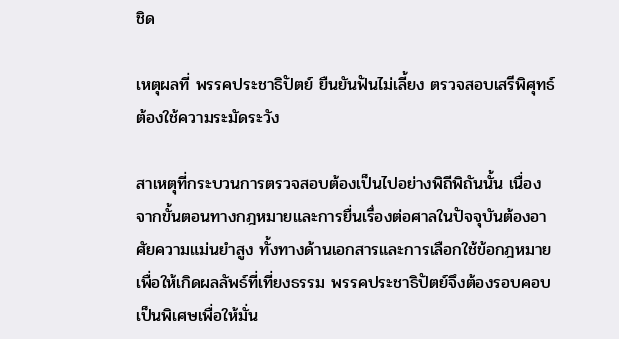ชิด

เหตุผลที่ พรรคประชาธิปัตย์ ยืนยันฟันไม่เลี้ยง ตรวจสอบเสรีพิศุทธ์ ต้องใช้ความระมัดระวัง

สาเหตุที่กระบวนการตรวจสอบต้องเป็นไปอย่างพิถีพิถันนั้น เนื่องจากขั้นตอนทางกฎหมายและการยื่นเรื่องต่อศาลในปัจจุบันต้องอาศัยความแม่นยำสูง ทั้งทางด้านเอกสารและการเลือกใช้ข้อกฎหมายเพื่อให้เกิดผลลัพธ์ที่เที่ยงธรรม พรรคประชาธิปัตย์จึงต้องรอบคอบเป็นพิเศษเพื่อให้มั่น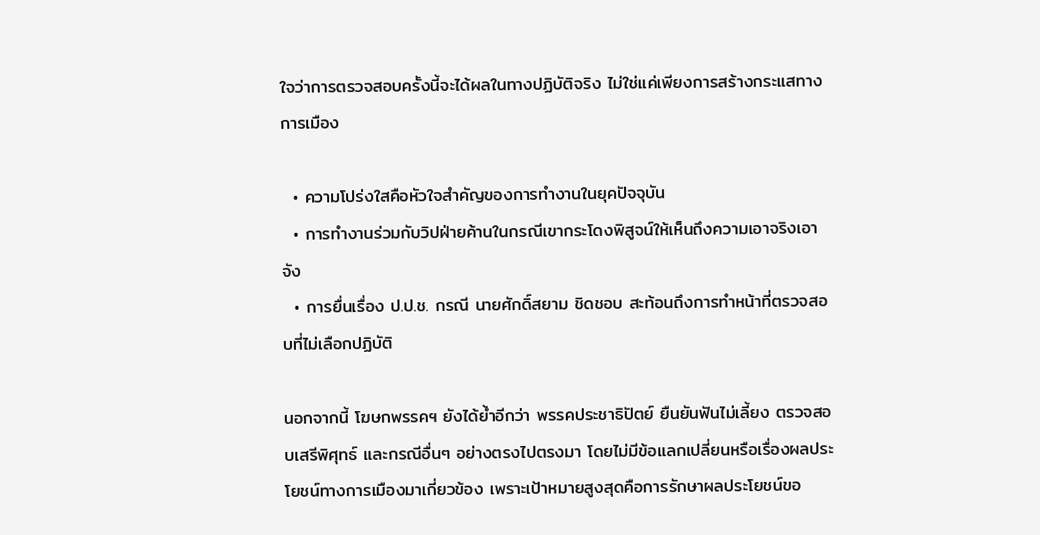ใจว่าการตรวจสอบครั้งนี้จะได้ผลในทางปฏิบัติจริง ไม่ใช่แค่เพียงการสร้างกระแสทางการเมือง

  • ความโปร่งใสคือหัวใจสำคัญของการทำงานในยุคปัจจุบัน
  • การทำงานร่วมกับวิปฝ่ายค้านในกรณีเขากระโดงพิสูจน์ให้เห็นถึงความเอาจริงเอาจัง
  • การยื่นเรื่อง ป.ป.ช. กรณี นายศักดิ์สยาม ชิดชอบ สะท้อนถึงการทำหน้าที่ตรวจสอบที่ไม่เลือกปฏิบัติ

นอกจากนี้ โฆษกพรรคฯ ยังได้ย้ำอีกว่า พรรคประชาธิปัตย์ ยืนยันฟันไม่เลี้ยง ตรวจสอบเสรีพิศุทธ์ และกรณีอื่นๆ อย่างตรงไปตรงมา โดยไม่มีข้อแลกเปลี่ยนหรือเรื่องผลประโยชน์ทางการเมืองมาเกี่ยวข้อง เพราะเป้าหมายสูงสุดคือการรักษาผลประโยชน์ขอ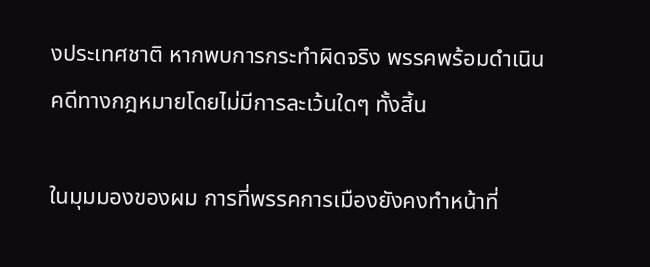งประเทศชาติ หากพบการกระทำผิดจริง พรรคพร้อมดำเนินคดีทางกฎหมายโดยไม่มีการละเว้นใดๆ ทั้งสิ้น

ในมุมมองของผม การที่พรรคการเมืองยังคงทำหน้าที่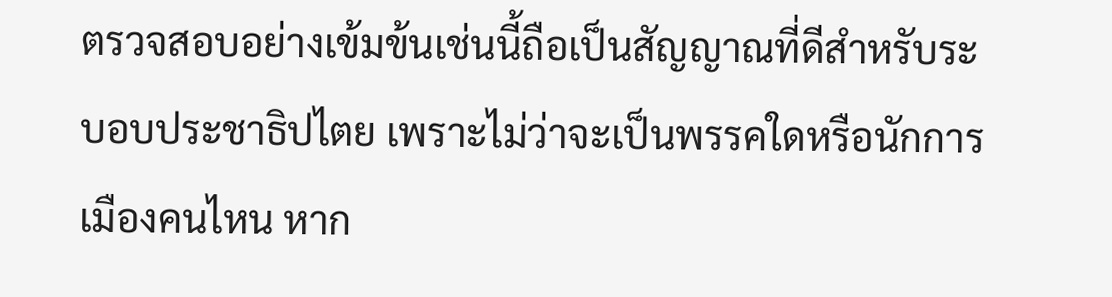ตรวจสอบอย่างเข้มข้นเช่นนี้ถือเป็นสัญญาณที่ดีสำหรับระบอบประชาธิปไตย เพราะไม่ว่าจะเป็นพรรคใดหรือนักการเมืองคนไหน หาก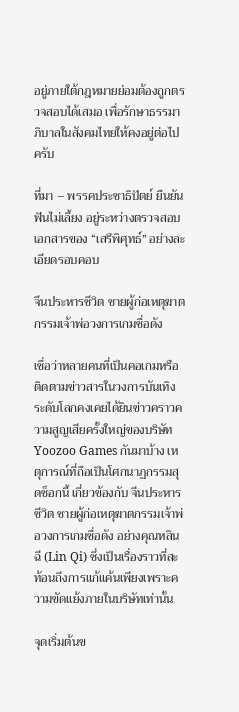อยู่ภายใต้กฎหมายย่อมต้องถูกตรวจสอบได้เสมอ เพื่อรักษาธรรมาภิบาลในสังคมไทยให้คงอยู่ต่อไปครับ

ที่มา – พรรคประชาธิปัตย์ ยืนยันฟันไม่เลี้ยง อยู่ระหว่างตรวจสอบเอกสารของ “เสรีพิศุทธ์” อย่างละเอียดรอบคอบ

จีนประหารชีวิต ชายผู้ก่อเหตุฆาตกรรมเจ้าพ่อวงการเกมชื่อดัง

เชื่อว่าหลายคนที่เป็นคอเกมหรือติดตามข่าวสารในวงการบันเทิงระดับโลกคงเคยได้ยินข่าวคราวความสูญเสียครั้งใหญ่ของบริษัท Yoozoo Games กันมาบ้าง เหตุการณ์ที่ถือเป็นโศกนาฏกรรมสุดช็อกนี้ เกี่ยวข้องกับ จีนประหารชีวิต ชายผู้ก่อเหตุฆาตกรรมเจ้าพ่อวงการเกมชื่อดัง อย่างคุณหลิน ฉี (Lin Qi) ซึ่งเป็นเรื่องราวที่สะท้อนถึงการแก้แค้นเพียงเพราะความขัดแย้งภายในบริษัทเท่านั้น

จุดเริ่มต้นข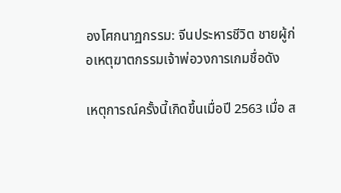องโศกนาฏกรรม: จีนประหารชีวิต ชายผู้ก่อเหตุฆาตกรรมเจ้าพ่อวงการเกมชื่อดัง

เหตุการณ์ครั้งนี้เกิดขึ้นเมื่อปี 2563 เมื่อ ส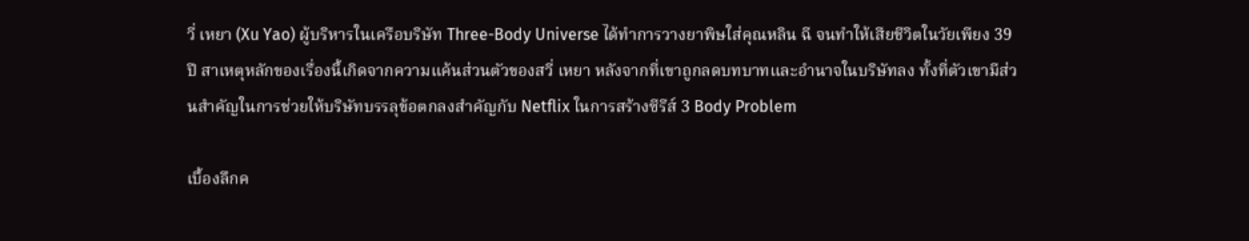วี่ เหยา (Xu Yao) ผู้บริหารในเครือบริษัท Three-Body Universe ได้ทำการวางยาพิษใส่คุณหลิน ฉี จนทำให้เสียชีวิตในวัยเพียง 39 ปี สาเหตุหลักของเรื่องนี้เกิดจากความแค้นส่วนตัวของสวี่ เหยา หลังจากที่เขาถูกลดบทบาทและอำนาจในบริษัทลง ทั้งที่ตัวเขามีส่วนสำคัญในการช่วยให้บริษัทบรรลุข้อตกลงสำคัญกับ Netflix ในการสร้างซีรีส์ 3 Body Problem

เบื้องลึกค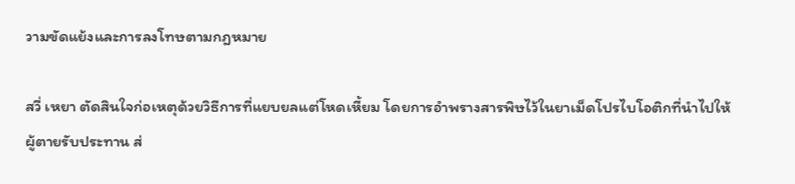วามขัดแย้งและการลงโทษตามกฎหมาย

สวี่ เหยา ตัดสินใจก่อเหตุด้วยวิธีการที่แยบยลแต่โหดเหี้ยม โดยการอำพรางสารพิษไว้ในยาเม็ดโปรไบโอติกที่นำไปให้ผู้ตายรับประทาน ส่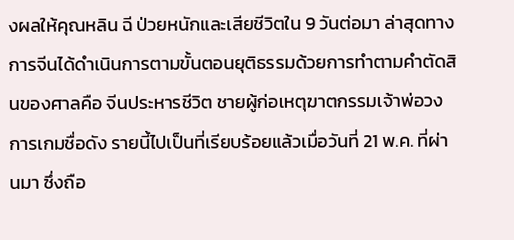งผลให้คุณหลิน ฉี ป่วยหนักและเสียชีวิตใน 9 วันต่อมา ล่าสุดทางการจีนได้ดำเนินการตามขั้นตอนยุติธรรมด้วยการทำตามคำตัดสินของศาลคือ จีนประหารชีวิต ชายผู้ก่อเหตุฆาตกรรมเจ้าพ่อวงการเกมชื่อดัง รายนี้ไปเป็นที่เรียบร้อยแล้วเมื่อวันที่ 21 พ.ค. ที่ผ่านมา ซึ่งถือ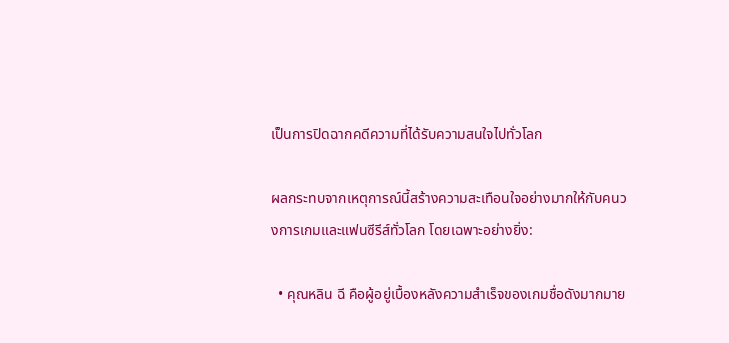เป็นการปิดฉากคดีความที่ได้รับความสนใจไปทั่วโลก

ผลกระทบจากเหตุการณ์นี้สร้างความสะเทือนใจอย่างมากให้กับคนวงการเกมและแฟนซีรีส์ทั่วโลก โดยเฉพาะอย่างยิ่ง:

  • คุณหลิน ฉี คือผู้อยู่เบื้องหลังความสำเร็จของเกมชื่อดังมากมาย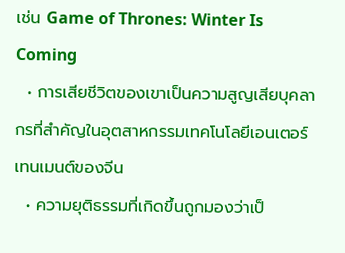เช่น Game of Thrones: Winter Is Coming
  • การเสียชีวิตของเขาเป็นความสูญเสียบุคลากรที่สำคัญในอุตสาหกรรมเทคโนโลยีเอนเตอร์เทนเมนต์ของจีน
  • ความยุติธรรมที่เกิดขึ้นถูกมองว่าเป็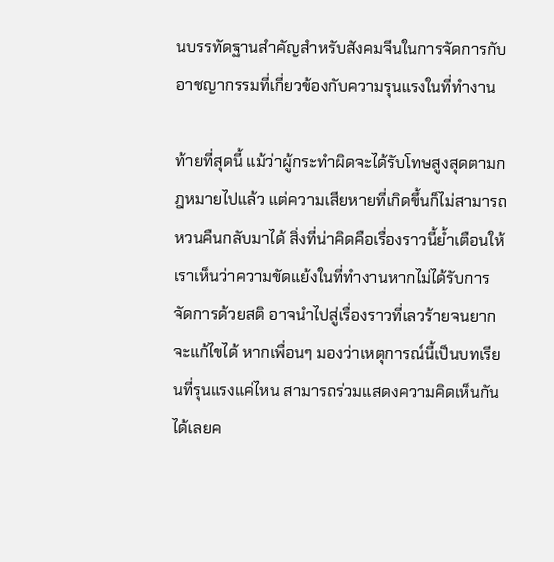นบรรทัดฐานสำคัญสำหรับสังคมจีนในการจัดการกับอาชญากรรมที่เกี่ยวข้องกับความรุนแรงในที่ทำงาน

ท้ายที่สุดนี้ แม้ว่าผู้กระทำผิดจะได้รับโทษสูงสุดตามกฎหมายไปแล้ว แต่ความเสียหายที่เกิดขึ้นก็ไม่สามารถหวนคืนกลับมาได้ สิ่งที่น่าคิดคือเรื่องราวนี้ย้ำเตือนให้เราเห็นว่าความขัดแย้งในที่ทำงานหากไม่ได้รับการจัดการด้วยสติ อาจนำไปสู่เรื่องราวที่เลวร้ายจนยากจะแก้ไขได้ หากเพื่อนๆ มองว่าเหตุการณ์นี้เป็นบทเรียนที่รุนแรงแค่ไหน สามารถร่วมแสดงความคิดเห็นกันได้เลยค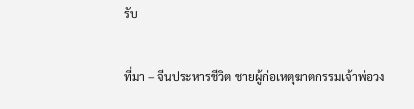รับ

ที่มา – จีนประหารชีวิต ชายผู้ก่อเหตุฆาตกรรมเจ้าพ่อวง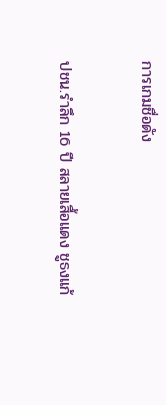การเกมชื่อดัง

ปชน.รำลึก 16 ปี สลายเสื้อแดง ชูธงแก้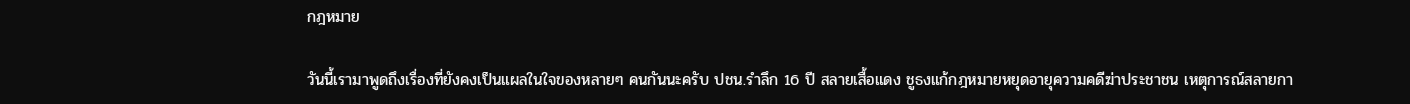กฎหมาย

วันนี้เรามาพูดถึงเรื่องที่ยังคงเป็นแผลในใจของหลายๆ คนกันนะครับ ปชน.รำลึก 16 ปี สลายเสื้อแดง ชูธงแก้กฎหมายหยุดอายุความคดีฆ่าประชาชน เหตุการณ์สลายกา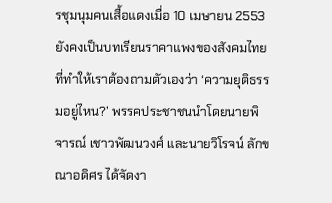รชุมนุมคนเสื้อแดงเมื่อ 10 เมษายน 2553 ยังคงเป็นบทเรียนราคาแพงของสังคมไทย ที่ทำให้เราต้องถามตัวเองว่า ‘ความยุติธรรมอยู่ไหน?’ พรรคประชาชนนำโดยนายพิจารณ์ เชาวพัฒนวงศ์ และนายวิโรจน์ ลักขณาอดิศร ได้จัดงา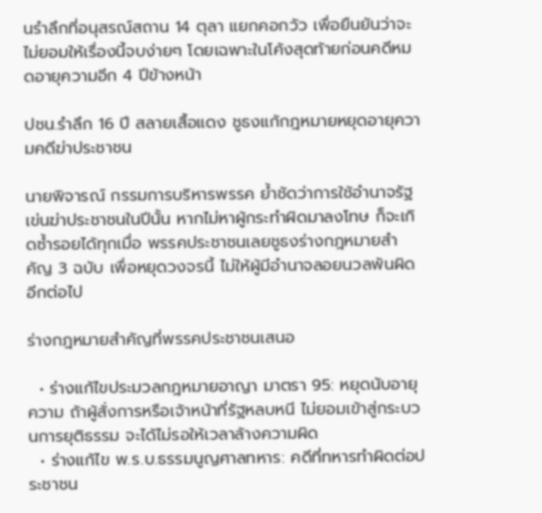นรำลึกที่อนุสรณ์สถาน 14 ตุลา แยกคอกวัว เพื่อยืนยันว่าจะไม่ยอมให้เรื่องนี้จบง่ายๆ โดยเฉพาะในโค้งสุดท้ายก่อนคดีหมดอายุความอีก 4 ปีข้างหน้า

ปชน.รำลึก 16 ปี สลายเสื้อแดง ชูธงแก้กฎหมายหยุดอายุความคดีฆ่าประชาชน

นายพิจารณ์ กรรมการบริหารพรรค ย้ำชัดว่าการใช้อำนาจรัฐเข่นฆ่าประชาชนในปีนั้น หากไม่หาผู้กระทำผิดมาลงโทษ ก็จะเกิดซ้ำรอยได้ทุกเมื่อ พรรคประชาชนเลยชูธงร่างกฎหมายสำคัญ 3 ฉบับ เพื่อหยุดวงจรนี้ ไม่ให้ผู้มีอำนาจลอยนวลพ้นผิดอีกต่อไป

ร่างกฎหมายสำคัญที่พรรคประชาชนเสนอ

  • ร่างแก้ไขประมวลกฎหมายอาญา มาตรา 95: หยุดนับอายุความ ถ้าผู้สั่งการหรือเจ้าหน้าที่รัฐหลบหนี ไม่ยอมเข้าสู่กระบวนการยุติธรรม จะได้ไม่รอให้เวลาล้างความผิด
  • ร่างแก้ไข พ.ร.บ.ธรรมนูญศาลทหาร: คดีที่ทหารทำผิดต่อประชาชน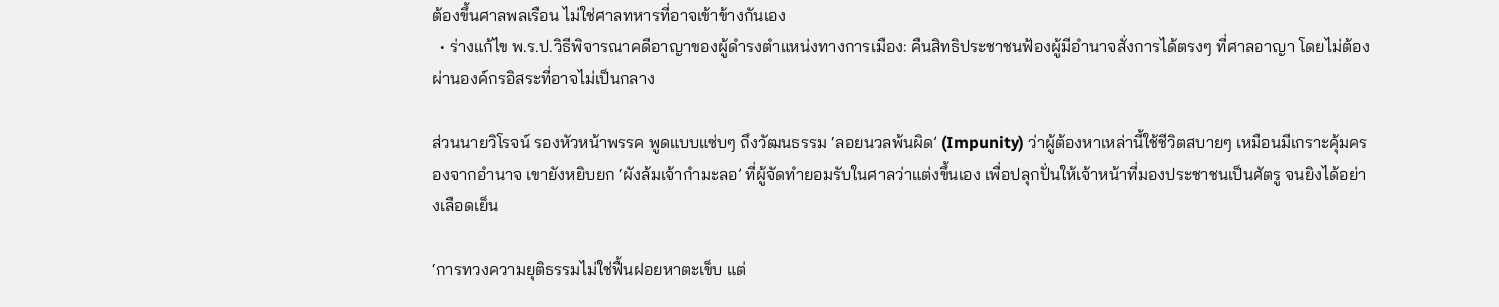ต้องขึ้นศาลพลเรือน ไม่ใช่ศาลทหารที่อาจเข้าข้างกันเอง
  • ร่างแก้ไข พ.ร.ป.วิธีพิจารณาคดีอาญาของผู้ดำรงตำแหน่งทางการเมือง: คืนสิทธิประชาชนฟ้องผู้มีอำนาจสั่งการได้ตรงๆ ที่ศาลอาญา โดยไม่ต้องผ่านองค์กรอิสระที่อาจไม่เป็นกลาง

ส่วนนายวิโรจน์ รองหัวหน้าพรรค พูดแบบแซ่บๆ ถึงวัฒนธรรม ‘ลอยนวลพ้นผิด’ (Impunity) ว่าผู้ต้องหาเหล่านี้ใช้ชีวิตสบายๆ เหมือนมีเกราะคุ้มครองจากอำนาจ เขายังหยิบยก ‘ผังล้มเจ้ากำมะลอ’ ที่ผู้จัดทำยอมรับในศาลว่าแต่งขึ้นเอง เพื่อปลุกปั่นให้เจ้าหน้าที่มองประชาชนเป็นศัตรู จนยิงได้อย่างเลือดเย็น

‘การทวงความยุติธรรมไม่ใช่ฟื้นฝอยหาตะเข็บ แต่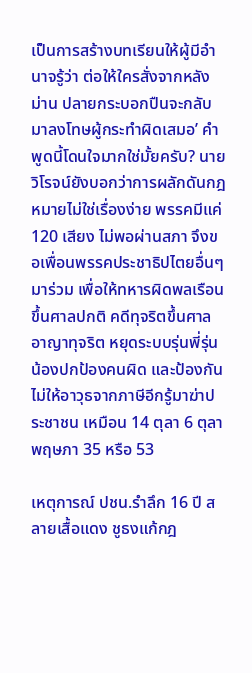เป็นการสร้างบทเรียนให้ผู้มีอำนาจรู้ว่า ต่อให้ใครสั่งจากหลังม่าน ปลายกระบอกปืนจะกลับมาลงโทษผู้กระทำผิดเสมอ’ คำพูดนี้โดนใจมากใช่มั้ยครับ? นายวิโรจน์ยังบอกว่าการผลักดันกฎหมายไม่ใช่เรื่องง่าย พรรคมีแค่ 120 เสียง ไม่พอผ่านสภา จึงขอเพื่อนพรรคประชาธิปไตยอื่นๆ มาร่วม เพื่อให้ทหารผิดพลเรือนขึ้นศาลปกติ คดีทุจริตขึ้นศาลอาญาทุจริต หยุดระบบรุ่นพี่รุ่นน้องปกป้องคนผิด และป้องกันไม่ให้อาวุธจากภาษีอีกรู้มาฆ่าประชาชน เหมือน 14 ตุลา 6 ตุลา พฤษภา 35 หรือ 53

เหตุการณ์ ปชน.รำลึก 16 ปี สลายเสื้อแดง ชูธงแก้กฎ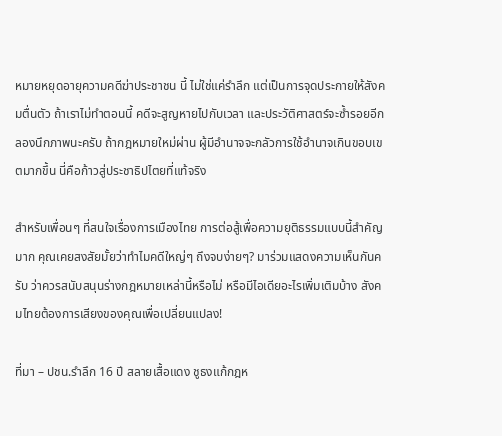หมายหยุดอายุความคดีฆ่าประชาชน นี้ ไม่ใช่แค่รำลึก แต่เป็นการจุดประกายให้สังคมตื่นตัว ถ้าเราไม่ทำตอนนี้ คดีจะสูญหายไปกับเวลา และประวัติศาสตร์จะซ้ำรอยอีก ลองนึกภาพนะครับ ถ้ากฎหมายใหม่ผ่าน ผู้มีอำนาจจะกลัวการใช้อำนาจเกินขอบเขตมากขึ้น นี่คือก้าวสู่ประชาธิปไตยที่แท้จริง

สำหรับเพื่อนๆ ที่สนใจเรื่องการเมืองไทย การต่อสู้เพื่อความยุติธรรมแบบนี้สำคัญมาก คุณเคยสงสัยมั้ยว่าทำไมคดีใหญ่ๆ ถึงจบง่ายๆ? มาร่วมแสดงความเห็นกันครับ ว่าควรสนับสนุนร่างกฎหมายเหล่านี้หรือไม่ หรือมีไอเดียอะไรเพิ่มเติมบ้าง สังคมไทยต้องการเสียงของคุณเพื่อเปลี่ยนแปลง!

ที่มา – ปชน.รำลึก 16 ปี สลายเสื้อแดง ชูธงแก้กฎห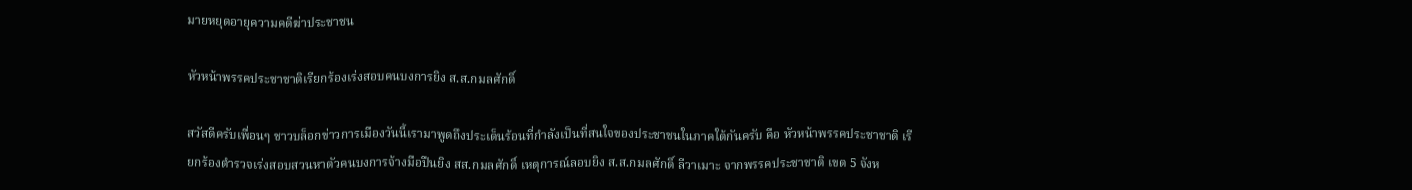มายหยุดอายุความคดีฆ่าประชาชน

หัวหน้าพรรคประชาชาติเรียกร้องเร่งสอบคนบงการยิง ส.ส.กมลศักดิ์

สวัสดีครับเพื่อนๆ ชาวบล็อกข่าวการเมืองวันนี้เรามาพูดถึงประเด็นร้อนที่กำลังเป็นที่สนใจของประชาชนในภาคใต้กันครับ คือ หัวหน้าพรรคประชาชาติ เรียกร้องตำรวจเร่งสอบสวนหาตัวคนบงการจ้างมือปืนยิง สส.กมลศักดิ์ เหตุการณ์ลอบยิง ส.ส.กมลศักดิ์ ลีวาเมาะ จากพรรคประชาชาติ เขต 5 จังห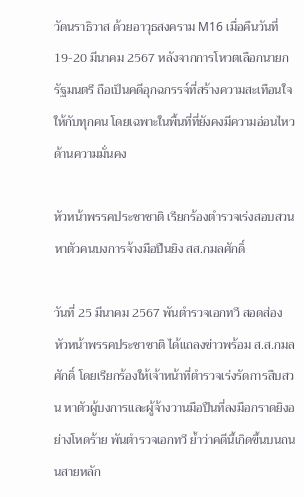วัดนราธิวาส ด้วยอาวุธสงคราม M16 เมื่อคืนวันที่ 19-20 มีนาคม 2567 หลังจากการโหวตเลือกนายกรัฐมนตรี ถือเป็นคดีอุกฉกรรจ์ที่สร้างความสะเทือนใจให้กับทุกคน โดยเฉพาะในพื้นที่ที่ยังคงมีความอ่อนไหวด้านความมั่นคง

หัวหน้าพรรคประชาชาติ เรียกร้องตำรวจเร่งสอบสวนหาตัวคนบงการจ้างมือปืนยิง สส.กมลศักดิ์

วันที่ 25 มีนาคม 2567 พันตำรวจเอกทวี สอดส่อง หัวหน้าพรรคประชาชาติ ได้แถลงข่าวพร้อม ส.ส.กมลศักดิ์ โดยเรียกร้องให้เจ้าหน้าที่ตำรวจเร่งรัดการสืบสวน หาตัวผู้บงการและผู้จ้างวานมือปืนที่ลงมือกราดยิงอย่างโหดร้าย พันตำรวจเอกทวี ย้ำว่าคดีนี้เกิดขึ้นบนถนนสายหลัก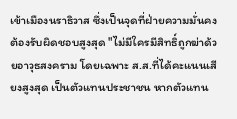เข้าเมืองนราธิวาส ซึ่งเป็นจุดที่ฝ่ายความมั่นคงต้องรับผิดชอบสูงสุด "ไม่มีใครมีสิทธิ์ถูกฆ่าด้วยอาวุธสงคราม โดยเฉพาะ ส.ส.ที่ได้คะแนนเสียงสูงสุด เป็นตัวแทนประชาชน หากตัวแทน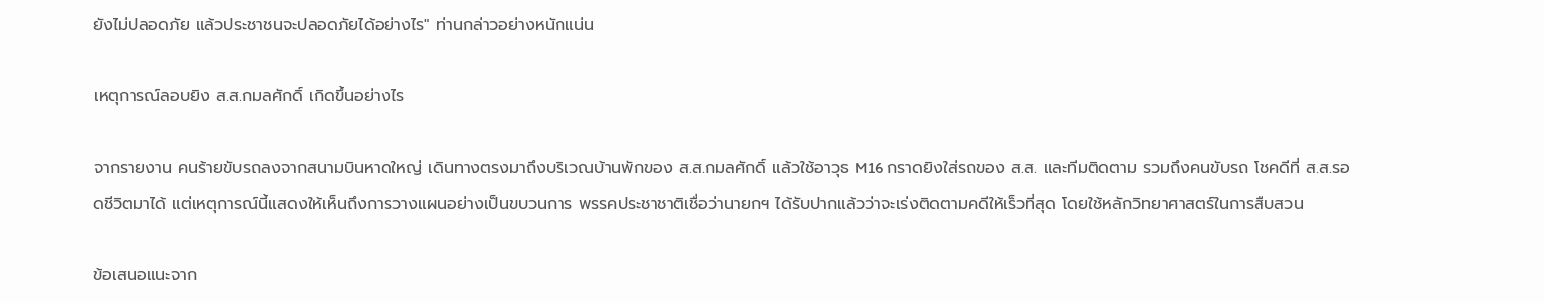ยังไม่ปลอดภัย แล้วประชาชนจะปลอดภัยได้อย่างไร" ท่านกล่าวอย่างหนักแน่น

เหตุการณ์ลอบยิง ส.ส.กมลศักดิ์ เกิดขึ้นอย่างไร

จากรายงาน คนร้ายขับรถลงจากสนามบินหาดใหญ่ เดินทางตรงมาถึงบริเวณบ้านพักของ ส.ส.กมลศักดิ์ แล้วใช้อาวุธ M16 กราดยิงใส่รถของ ส.ส. และทีมติดตาม รวมถึงคนขับรถ โชคดีที่ ส.ส.รอดชีวิตมาได้ แต่เหตุการณ์นี้แสดงให้เห็นถึงการวางแผนอย่างเป็นขบวนการ พรรคประชาชาติเชื่อว่านายกฯ ได้รับปากแล้วว่าจะเร่งติดตามคดีให้เร็วที่สุด โดยใช้หลักวิทยาศาสตร์ในการสืบสวน

ข้อเสนอแนะจาก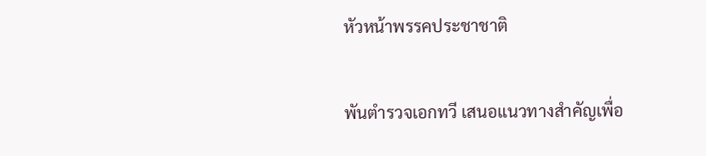หัวหน้าพรรคประชาชาติ

พันตำรวจเอกทวี เสนอแนวทางสำคัญเพื่อ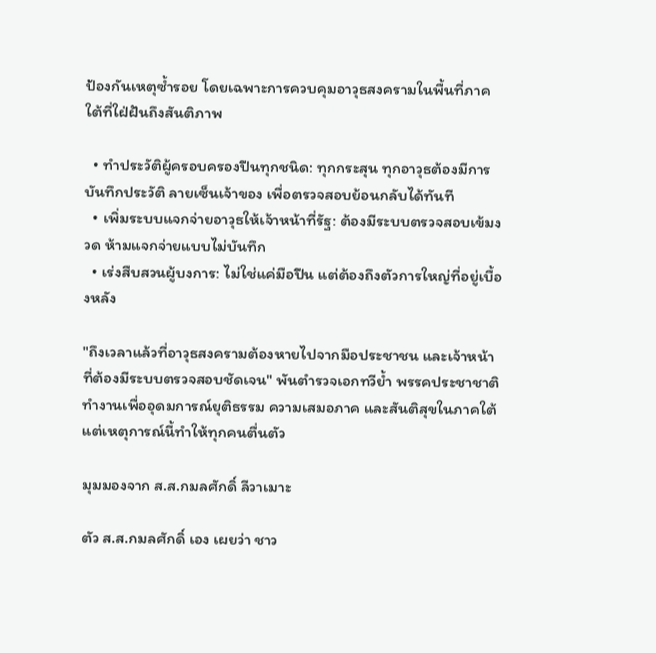ป้องกันเหตุซ้ำรอย โดยเฉพาะการควบคุมอาวุธสงครามในพื้นที่ภาคใต้ที่ใฝ่ฝันถึงสันติภาพ

  • ทำประวัติผู้ครอบครองปืนทุกชนิด: ทุกกระสุน ทุกอาวุธต้องมีการบันทึกประวัติ ลายเซ็นเจ้าของ เพื่อตรวจสอบย้อนกลับได้ทันที
  • เพิ่มระบบแจกจ่ายอาวุธให้เจ้าหน้าที่รัฐ: ต้องมีระบบตรวจสอบเข้มงวด ห้ามแจกจ่ายแบบไม่บันทึก
  • เร่งสืบสวนผู้บงการ: ไม่ใช่แค่มือปืน แต่ต้องถึงตัวการใหญ่ที่อยู่เบื้องหลัง

"ถึงเวลาแล้วที่อาวุธสงครามต้องหายไปจากมือประชาชน และเจ้าหน้าที่ต้องมีระบบตรวจสอบชัดเจน" พันตำรวจเอกทวีย้ำ พรรคประชาชาติทำงานเพื่ออุดมการณ์ยุติธรรม ความเสมอภาค และสันติสุขในภาคใต้ แต่เหตุการณ์นี้ทำให้ทุกคนตื่นตัว

มุมมองจาก ส.ส.กมลศักดิ์ ลีวาเมาะ

ตัว ส.ส.กมลศักดิ์ เอง เผยว่า ชาว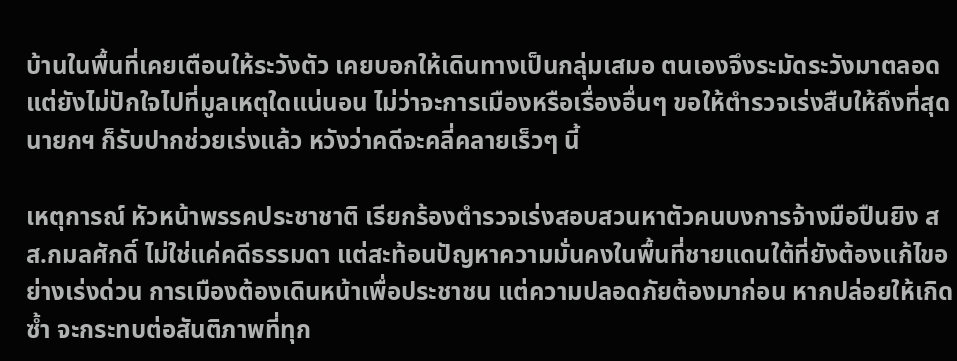บ้านในพื้นที่เคยเตือนให้ระวังตัว เคยบอกให้เดินทางเป็นกลุ่มเสมอ ตนเองจึงระมัดระวังมาตลอด แต่ยังไม่ปักใจไปที่มูลเหตุใดแน่นอน ไม่ว่าจะการเมืองหรือเรื่องอื่นๆ ขอให้ตำรวจเร่งสืบให้ถึงที่สุด นายกฯ ก็รับปากช่วยเร่งแล้ว หวังว่าคดีจะคลี่คลายเร็วๆ นี้

เหตุการณ์ หัวหน้าพรรคประชาชาติ เรียกร้องตำรวจเร่งสอบสวนหาตัวคนบงการจ้างมือปืนยิง สส.กมลศักดิ์ ไม่ใช่แค่คดีธรรมดา แต่สะท้อนปัญหาความมั่นคงในพื้นที่ชายแดนใต้ที่ยังต้องแก้ไขอย่างเร่งด่วน การเมืองต้องเดินหน้าเพื่อประชาชน แต่ความปลอดภัยต้องมาก่อน หากปล่อยให้เกิดซ้ำ จะกระทบต่อสันติภาพที่ทุก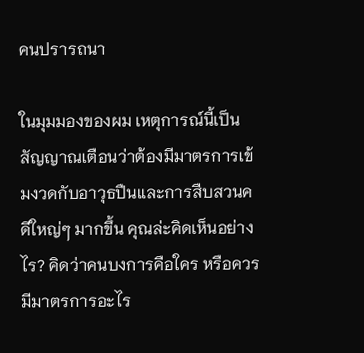คนปรารถนา

ในมุมมองของผม เหตุการณ์นี้เป็นสัญญาณเตือนว่าต้องมีมาตรการเข้มงวดกับอาวุธปืนและการสืบสวนคดีใหญ่ๆ มากขึ้น คุณล่ะคิดเห็นอย่างไร? คิดว่าคนบงการคือใคร หรือควรมีมาตรการอะไร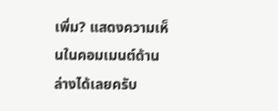เพิ่ม? แสดงความเห็นในคอมเมนต์ด้านล่างได้เลยครับ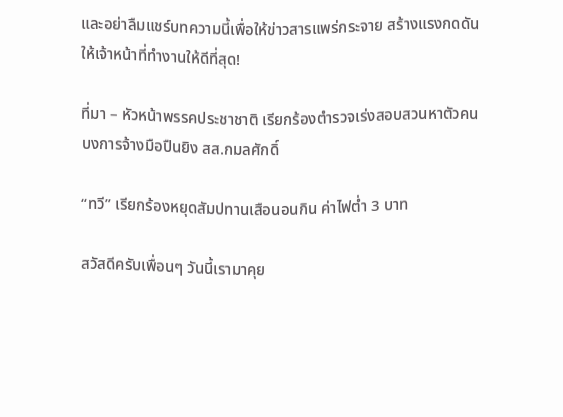และอย่าลืมแชร์บทความนี้เพื่อให้ข่าวสารแพร่กระจาย สร้างแรงกดดันให้เจ้าหน้าที่ทำงานให้ดีที่สุด!

ที่มา – หัวหน้าพรรคประชาชาติ เรียกร้องตำรวจเร่งสอบสวนหาตัวคนบงการจ้างมือปืนยิง สส.กมลศักดิ์

“ทวี” เรียกร้องหยุดสัมปทานเสือนอนกิน ค่าไฟต่ำ 3 บาท

สวัสดีครับเพื่อนๆ วันนี้เรามาคุย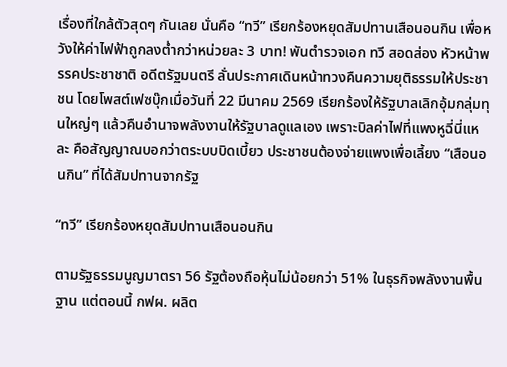เรื่องที่ใกล้ตัวสุดๆ กันเลย นั่นคือ “ทวี” เรียกร้องหยุดสัมปทานเสือนอนกิน เพื่อหวังให้ค่าไฟฟ้าถูกลงต่ำกว่าหน่วยละ 3 บาท! พันตำรวจเอก ทวี สอดส่อง หัวหน้าพรรคประชาชาติ อดีตรัฐมนตรี ลั่นประกาศเดินหน้าทวงคืนความยุติธรรมให้ประชาชน โดยโพสต์เฟซบุ๊กเมื่อวันที่ 22 มีนาคม 2569 เรียกร้องให้รัฐบาลเลิกอุ้มกลุ่มทุนใหญ่ๆ แล้วคืนอำนาจพลังงานให้รัฐบาลดูแลเอง เพราะบิลค่าไฟที่แพงหูฉี่นี่แหละ คือสัญญาณบอกว่าตระบบบิดเบี้ยว ประชาชนต้องจ่ายแพงเพื่อเลี้ยง “เสือนอนกิน” ที่ได้สัมปทานจากรัฐ

“ทวี” เรียกร้องหยุดสัมปทานเสือนอนกิน

ตามรัฐธรรมนูญมาตรา 56 รัฐต้องถือหุ้นไม่น้อยกว่า 51% ในธุรกิจพลังงานพื้นฐาน แต่ตอนนี้ กฟผ. ผลิต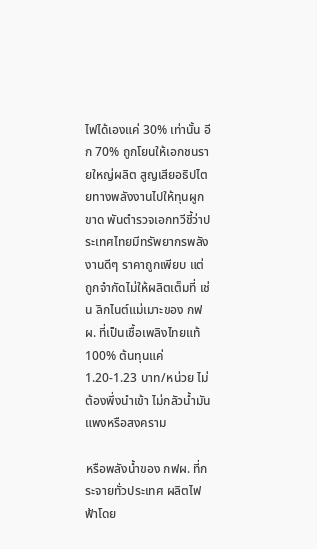ไฟได้เองแค่ 30% เท่านั้น อีก 70% ถูกโยนให้เอกชนรายใหญ่ผลิต สูญเสียอธิปไตยทางพลังงานไปให้ทุนผูกขาด พันตำรวจเอกทวีชี้ว่าประเทศไทยมีทรัพยากรพลังงานดีๆ ราคาถูกเพียบ แต่ถูกจำกัดไม่ให้ผลิตเต็มที่ เช่น ลิกไนต์แม่เมาะของ กฟผ. ที่เป็นเชื้อเพลิงไทยแท้ 100% ต้นทุนแค่ 1.20-1.23 บาท/หน่วย ไม่ต้องพึ่งนำเข้า ไม่กลัวน้ำมันแพงหรือสงคราม

หรือพลังน้ำของ กฟผ. ที่กระจายทั่วประเทศ ผลิตไฟฟ้าโดย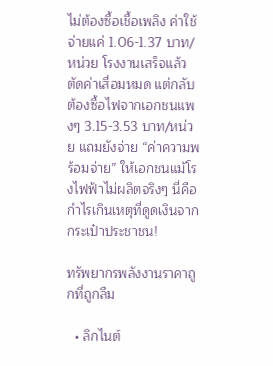ไม่ต้องซื้อเชื้อเพลิง ค่าใช้จ่ายแค่ 1.06-1.37 บาท/หน่วย โรงงานเสร็จแล้ว ตัดค่าเสื่อมหมด แต่กลับต้องซื้อไฟจากเอกชนแพงๆ 3.15-3.53 บาท/หน่วย แถมยังจ่าย “ค่าความพร้อมจ่าย” ให้เอกชนแม้โรงไฟฟ้าไม่ผลิตจริงๆ นี่คือกำไรเกินเหตุที่ดูดเงินจากกระเป๋าประชาชน!

ทรัพยากรพลังงานราคาถูกที่ถูกลืม

  • ลิกไนต์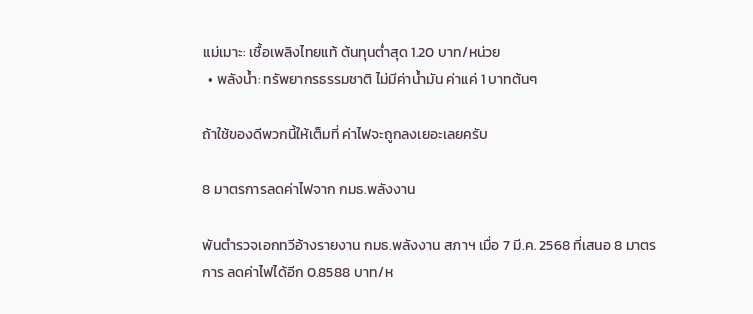แม่เมาะ: เชื้อเพลิงไทยแท้ ต้นทุนต่ำสุด 1.20 บาท/หน่วย
  • พลังน้ำ: ทรัพยากรธรรมชาติ ไม่มีค่าน้ำมัน ค่าแค่ 1 บาทต้นๆ

ถ้าใช้ของดีพวกนี้ให้เต็มที่ ค่าไฟจะถูกลงเยอะเลยครับ

8 มาตรการลดค่าไฟจาก กมธ.พลังงาน

พันตำรวจเอกทวีอ้างรายงาน กมธ.พลังงาน สภาฯ เมื่อ 7 มี.ค. 2568 ที่เสนอ 8 มาตรการ ลดค่าไฟได้อีก 0.8588 บาท/ห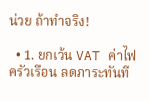น่วย ถ้าทำจริง!

  • 1. ยกเว้น VAT ค่าไฟครัวเรือน ลดภาระทันที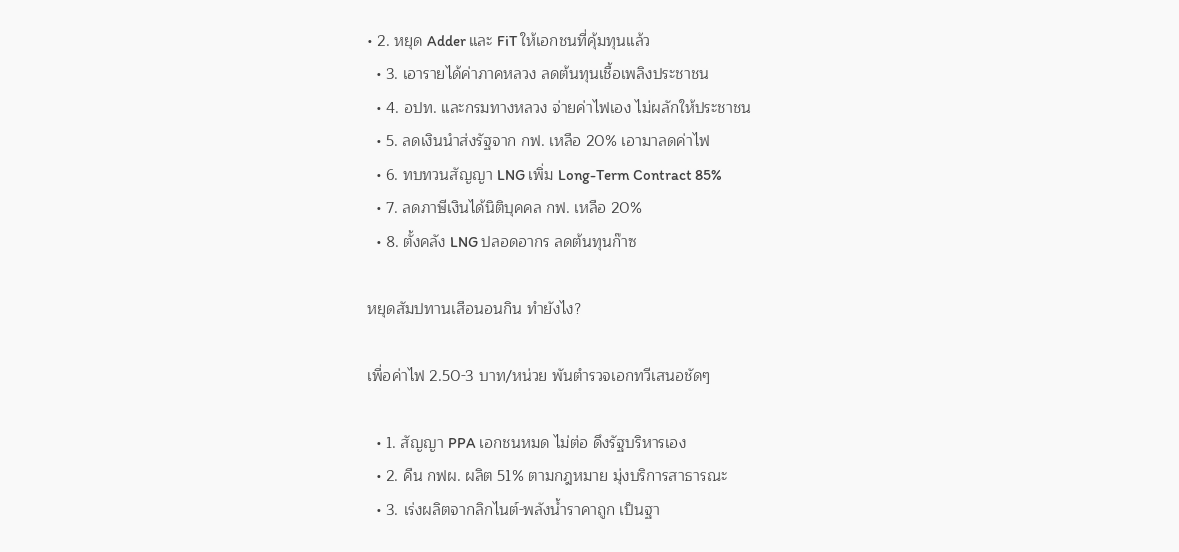• 2. หยุด Adder และ FiT ให้เอกชนที่คุ้มทุนแล้ว
  • 3. เอารายได้ค่าภาคหลวง ลดต้นทุนเชื้อเพลิงประชาชน
  • 4. อปท. และกรมทางหลวง จ่ายค่าไฟเอง ไม่ผลักให้ประชาชน
  • 5. ลดเงินนำส่งรัฐจาก กฟ. เหลือ 20% เอามาลดค่าไฟ
  • 6. ทบทวนสัญญา LNG เพิ่ม Long-Term Contract 85%
  • 7. ลดภาษีเงินได้นิติบุคคล กฟ. เหลือ 20%
  • 8. ตั้งคลัง LNG ปลอดอากร ลดต้นทุนก๊าซ

หยุดสัมปทานเสือนอนกิน ทำยังไง?

เพื่อค่าไฟ 2.50-3 บาท/หน่วย พันตำรวจเอกทวีเสนอชัดๆ

  • 1. สัญญา PPA เอกชนหมด ไม่ต่อ ดึงรัฐบริหารเอง
  • 2. คืน กฟผ. ผลิต 51% ตามกฎหมาย มุ่งบริการสาธารณะ
  • 3. เร่งผลิตจากลิกไนต์-พลังน้ำราคาถูก เป็นฐา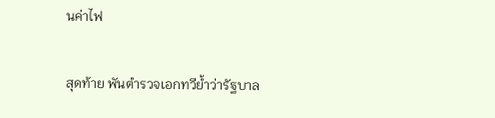นค่าไฟ

สุดท้าย พันตำรวจเอกทวีย้ำว่ารัฐบาล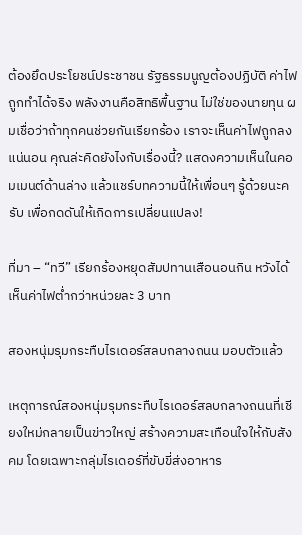ต้องยึดประโยชน์ประชาชน รัฐธรรมนูญต้องปฏิบัติ ค่าไฟถูกทำได้จริง พลังงานคือสิทธิพื้นฐาน ไม่ใช่ของนายทุน ผมเชื่อว่าถ้าทุกคนช่วยกันเรียกร้อง เราจะเห็นค่าไฟถูกลงแน่นอน คุณล่ะคิดยังไงกับเรื่องนี้? แสดงความเห็นในคอมเมนต์ด้านล่าง แล้วแชร์บทความนี้ให้เพื่อนๆ รู้ด้วยนะครับ เพื่อกดดันให้เกิดการเปลี่ยนแปลง!

ที่มา – “ทวี” เรียกร้องหยุดสัมปทานเสือนอนกิน หวังได้เห็นค่าไฟต่ำกว่าหน่วยละ 3 บาท

สองหนุ่มรุมกระทืบไรเดอร์สลบกลางถนน มอบตัวแล้ว

เหตุการณ์สองหนุ่มรุมกระทืบไรเดอร์สลบกลางถนนที่เชียงใหม่กลายเป็นข่าวใหญ่ สร้างความสะเทือนใจให้กับสังคม โดยเฉพาะกลุ่มไรเดอร์ที่ขับขี่ส่งอาหาร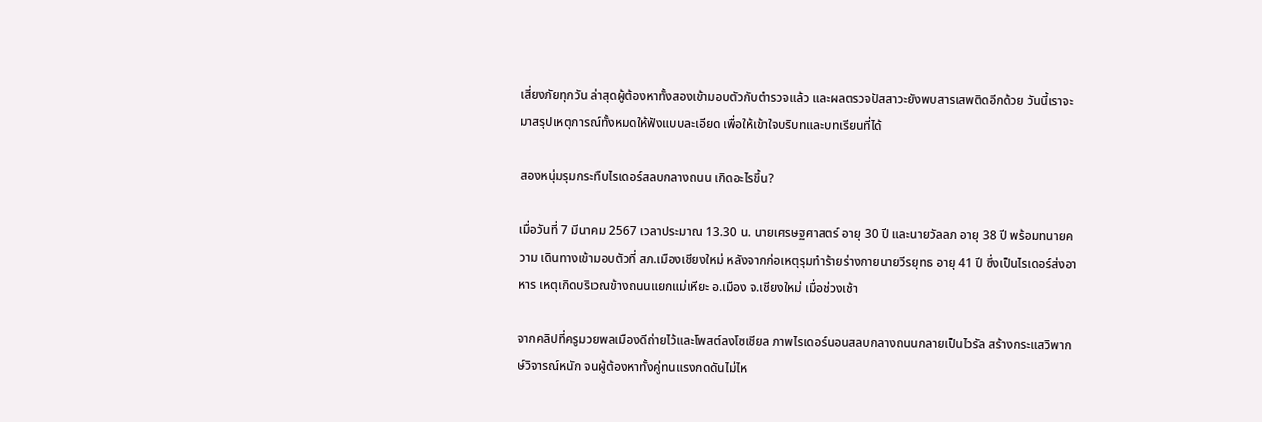เสี่ยงภัยทุกวัน ล่าสุดผู้ต้องหาทั้งสองเข้ามอบตัวกับตำรวจแล้ว และผลตรวจปัสสาวะยังพบสารเสพติดอีกด้วย วันนี้เราจะมาสรุปเหตุการณ์ทั้งหมดให้ฟังแบบละเอียด เพื่อให้เข้าใจบริบทและบทเรียนที่ได้

สองหนุ่มรุมกระทืบไรเดอร์สลบกลางถนน เกิดอะไรขึ้น?

เมื่อวันที่ 7 มีนาคม 2567 เวลาประมาณ 13.30 น. นายเศรษฐศาสตร์ อายุ 30 ปี และนายวัลลภ อายุ 38 ปี พร้อมทนายความ เดินทางเข้ามอบตัวที่ สภ.เมืองเชียงใหม่ หลังจากก่อเหตุรุมทำร้ายร่างกายนายวีรยุทธ อายุ 41 ปี ซึ่งเป็นไรเดอร์ส่งอาหาร เหตุเกิดบริเวณข้างถนนแยกแม่เหียะ อ.เมือง จ.เชียงใหม่ เมื่อช่วงเช้า

จากคลิปที่ครูมวยพลเมืองดีถ่ายไว้และโพสต์ลงโซเชียล ภาพไรเดอร์นอนสลบกลางถนนกลายเป็นไวรัล สร้างกระแสวิพากษ์วิจารณ์หนัก จนผู้ต้องหาทั้งคู่ทนแรงกดดันไม่ไห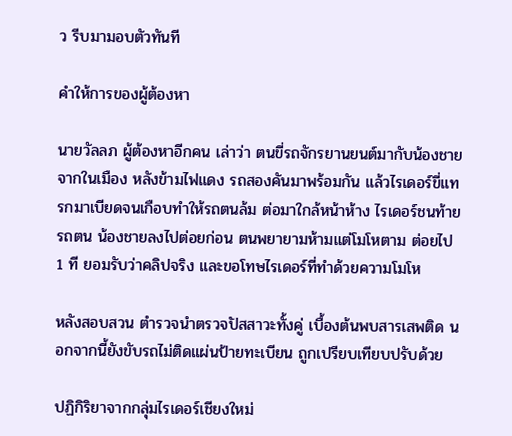ว รีบมามอบตัวทันที

คำให้การของผู้ต้องหา

นายวัลลภ ผู้ต้องหาอีกคน เล่าว่า ตนขี่รถจักรยานยนต์มากับน้องชายจากในเมือง หลังข้ามไฟแดง รถสองคันมาพร้อมกัน แล้วไรเดอร์ขี่แทรกมาเบียดจนเกือบทำให้รถตนล้ม ต่อมาใกล้หน้าห้าง ไรเดอร์ชนท้ายรถตน น้องชายลงไปต่อยก่อน ตนพยายามห้ามแต่โมโหตาม ต่อยไป 1 ที ยอมรับว่าคลิปจริง และขอโทษไรเดอร์ที่ทำด้วยความโมโห

หลังสอบสวน ตำรวจนำตรวจปัสสาวะทั้งคู่ เบื้องต้นพบสารเสพติด นอกจากนี้ยังขับรถไม่ติดแผ่นป้ายทะเบียน ถูกเปรียบเทียบปรับด้วย

ปฏิกิริยาจากกลุ่มไรเดอร์เชียงใหม่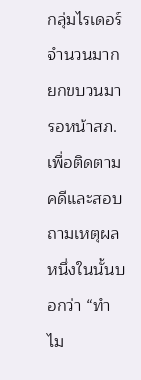กลุ่มไรเดอร์จำนวนมากยกขบวนมารอหน้าสภ. เพื่อติดตามคดีและสอบถามเหตุผล หนึ่งในนั้นบอกว่า “ทำไม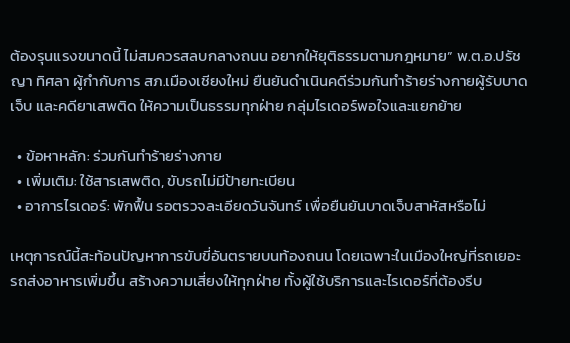ต้องรุนแรงขนาดนี้ ไม่สมควรสลบกลางถนน อยากให้ยุติธรรมตามกฎหมาย” พ.ต.อ.ปรัชญา ทิศลา ผู้กำกับการ สภ.เมืองเชียงใหม่ ยืนยันดำเนินคดีร่วมกันทำร้ายร่างกายผู้รับบาดเจ็บ และคดียาเสพติด ให้ความเป็นธรรมทุกฝ่าย กลุ่มไรเดอร์พอใจและแยกย้าย

  • ข้อหาหลัก: ร่วมกันทำร้ายร่างกาย
  • เพิ่มเติม: ใช้สารเสพติด, ขับรถไม่มีป้ายทะเบียน
  • อาการไรเดอร์: พักฟื้น รอตรวจละเอียดวันจันทร์ เพื่อยืนยันบาดเจ็บสาหัสหรือไม่

เหตุการณ์นี้สะท้อนปัญหาการขับขี่อันตรายบนท้องถนน โดยเฉพาะในเมืองใหญ่ที่รถเยอะ รถส่งอาหารเพิ่มขึ้น สร้างความเสี่ยงให้ทุกฝ่าย ทั้งผู้ใช้บริการและไรเดอร์ที่ต้องรีบ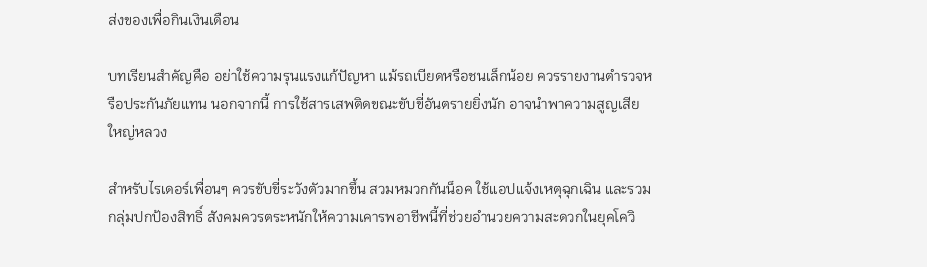ส่งของเพื่อกินเงินเดือน

บทเรียนสำคัญคือ อย่าใช้ความรุนแรงแก้ปัญหา แม้รถเบียดหรือชนเล็กน้อย ควรรายงานตำรวจหรือประกันภัยแทน นอกจากนี้ การใช้สารเสพติดขณะขับขี่อันตรายยิ่งนัก อาจนำพาความสูญเสียใหญ่หลวง

สำหรับไรเดอร์เพื่อนๆ ควรขับขี่ระวังตัวมากขึ้น สวมหมวกกันน็อค ใช้แอปแจ้งเหตุฉุกเฉิน และรวมกลุ่มปกป้องสิทธิ์ สังคมควรตระหนักให้ความเคารพอาชีพนี้ที่ช่วยอำนวยความสะดวกในยุคโควิ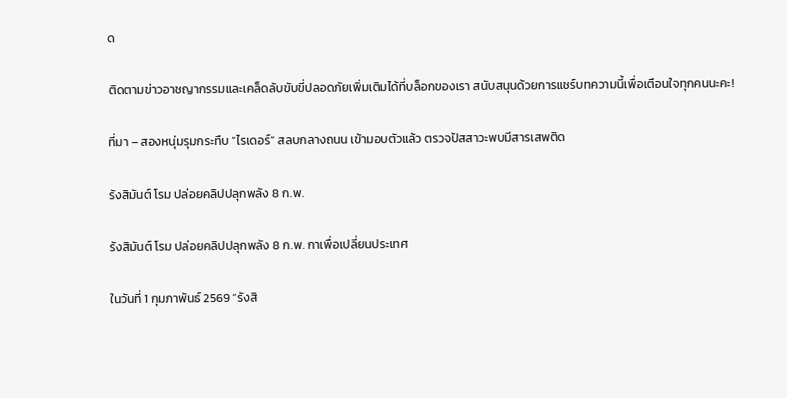ด

ติดตามข่าวอาชญากรรมและเคล็ดลับขับขี่ปลอดภัยเพิ่มเติมได้ที่บล็อกของเรา สนับสนุนด้วยการแชร์บทความนี้เพื่อเตือนใจทุกคนนะคะ!

ที่มา – สองหนุ่มรุมกระทืบ “ไรเดอร์” สลบกลางถนน เข้ามอบตัวแล้ว ตรวจปัสสาวะพบมีสารเสพติด

รังสิมันต์ โรม ปล่อยคลิปปลุกพลัง 8 ก.พ.

รังสิมันต์ โรม ปล่อยคลิปปลุกพลัง 8 ก.พ. กาเพื่อเปลี่ยนประเทศ

ในวันที่ 1 กุมภาพันธ์ 2569 “รังสิ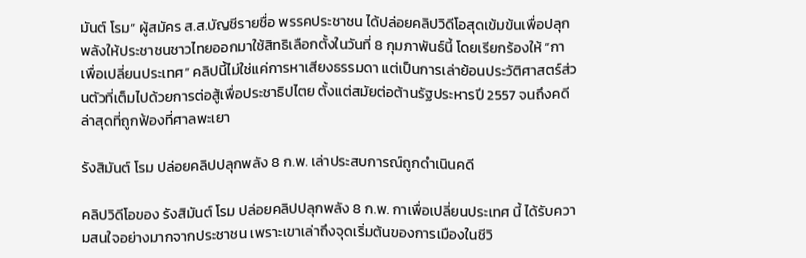มันต์ โรม” ผู้สมัคร ส.ส.บัญชีรายชื่อ พรรคประชาชน ได้ปล่อยคลิปวิดีโอสุดเข้มข้นเพื่อปลุกพลังให้ประชาชนชาวไทยออกมาใช้สิทธิเลือกตั้งในวันที่ 8 กุมภาพันธ์นี้ โดยเรียกร้องให้ “กาเพื่อเปลี่ยนประเทศ” คลิปนี้ไม่ใช่แค่การหาเสียงธรรมดา แต่เป็นการเล่าย้อนประวัติศาสตร์ส่วนตัวที่เต็มไปด้วยการต่อสู้เพื่อประชาธิปไตย ตั้งแต่สมัยต่อต้านรัฐประหารปี 2557 จนถึงคดีล่าสุดที่ถูกฟ้องที่ศาลพะเยา

รังสิมันต์ โรม ปล่อยคลิปปลุกพลัง 8 ก.พ. เล่าประสบการณ์ถูกดำเนินคดี

คลิปวิดีโอของ รังสิมันต์ โรม ปล่อยคลิปปลุกพลัง 8 ก.พ. กาเพื่อเปลี่ยนประเทศ นี้ ได้รับความสนใจอย่างมากจากประชาชน เพราะเขาเล่าถึงจุดเริ่มต้นของการเมืองในชีวิ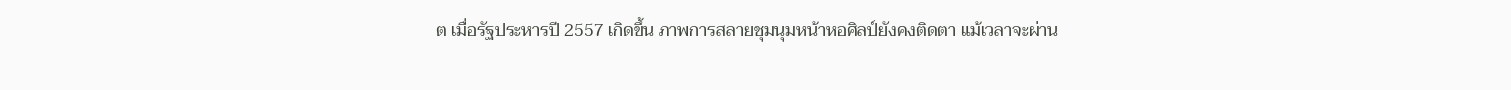ต เมื่อรัฐประหารปี 2557 เกิดขึ้น ภาพการสลายชุมนุมหน้าหอศิลป์ยังคงติดตา แม้เวลาจะผ่าน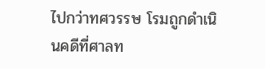ไปกว่าทศวรรษ โรมถูกดำเนินคดีที่ศาลท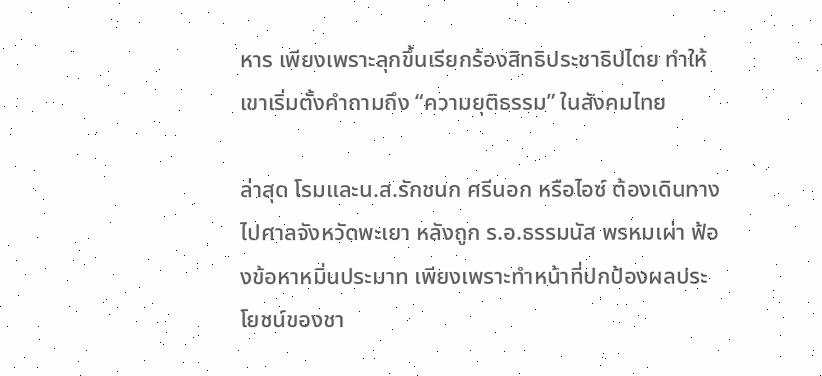หาร เพียงเพราะลุกขึ้นเรียกร้องสิทธิประชาธิปไตย ทำให้เขาเริ่มตั้งคำถามถึง “ความยุติธรรม” ในสังคมไทย

ล่าสุด โรมและน.ส.รักชนก ศรีนอก หรือไอซ์ ต้องเดินทางไปศาลจังหวัดพะเยา หลังถูก ร.อ.ธรรมนัส พรหมเผ่า ฟ้องข้อหาหมิ่นประมาท เพียงเพราะทำหน้าที่ปกป้องผลประโยชน์ของชา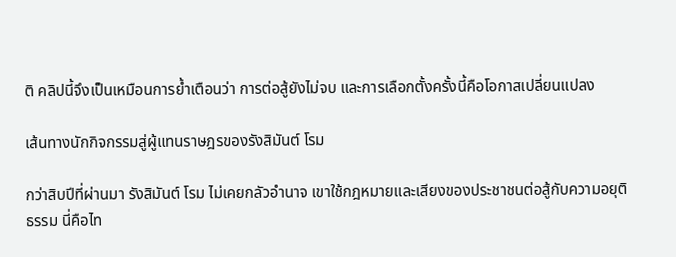ติ คลิปนี้จึงเป็นเหมือนการย้ำเตือนว่า การต่อสู้ยังไม่จบ และการเลือกตั้งครั้งนี้คือโอกาสเปลี่ยนแปลง

เส้นทางนักกิจกรรมสู่ผู้แทนราษฎรของรังสิมันต์ โรม

กว่าสิบปีที่ผ่านมา รังสิมันต์ โรม ไม่เคยกลัวอำนาจ เขาใช้กฎหมายและเสียงของประชาชนต่อสู้กับความอยุติธรรม นี่คือไท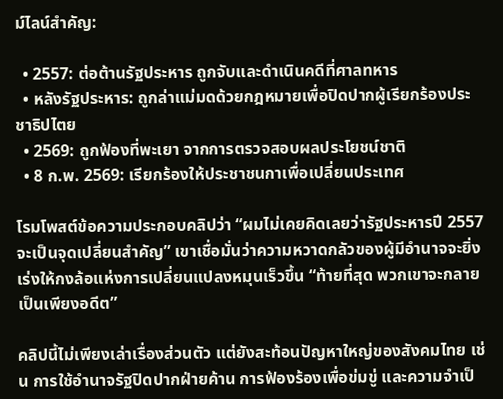ม์ไลน์สำคัญ:

  • 2557: ต่อต้านรัฐประหาร ถูกจับและดำเนินคดีที่ศาลทหาร
  • หลังรัฐประหาร: ถูกล่าแม่มดด้วยกฎหมายเพื่อปิดปากผู้เรียกร้องประชาธิปไตย
  • 2569: ถูกฟ้องที่พะเยา จากการตรวจสอบผลประโยชน์ชาติ
  • 8 ก.พ. 2569: เรียกร้องให้ประชาชนกาเพื่อเปลี่ยนประเทศ

โรมโพสต์ข้อความประกอบคลิปว่า “ผมไม่เคยคิดเลยว่ารัฐประหารปี 2557 จะเป็นจุดเปลี่ยนสำคัญ” เขาเชื่อมั่นว่าความหวาดกลัวของผู้มีอำนาจจะยิ่งเร่งให้กงล้อแห่งการเปลี่ยนแปลงหมุนเร็วขึ้น “ท้ายที่สุด พวกเขาจะกลายเป็นเพียงอดีต”

คลิปนี้ไม่เพียงเล่าเรื่องส่วนตัว แต่ยังสะท้อนปัญหาใหญ่ของสังคมไทย เช่น การใช้อำนาจรัฐปิดปากฝ่ายค้าน การฟ้องร้องเพื่อข่มขู่ และความจำเป็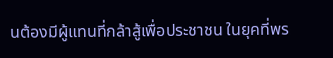นต้องมีผู้แทนที่กล้าสู้เพื่อประชาชน ในยุคที่พร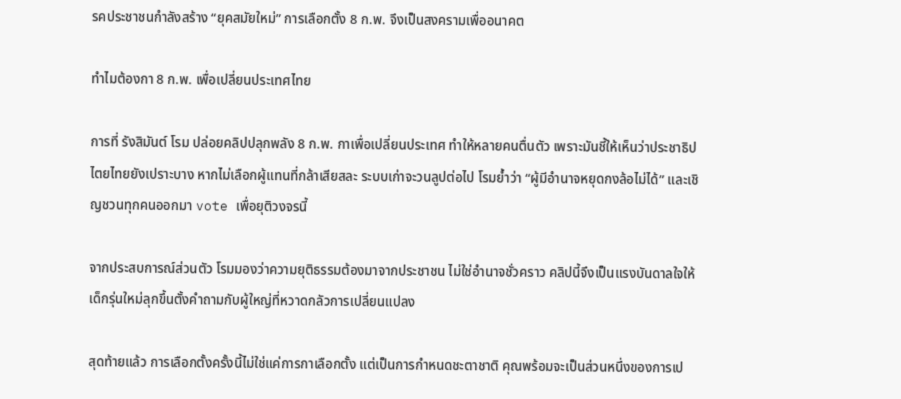รคประชาชนกำลังสร้าง “ยุคสมัยใหม่” การเลือกตั้ง 8 ก.พ. จึงเป็นสงครามเพื่ออนาคต

ทำไมต้องกา 8 ก.พ. เพื่อเปลี่ยนประเทศไทย

การที่ รังสิมันต์ โรม ปล่อยคลิปปลุกพลัง 8 ก.พ. กาเพื่อเปลี่ยนประเทศ ทำให้หลายคนตื่นตัว เพราะมันชี้ให้เห็นว่าประชาธิปไตยไทยยังเปราะบาง หากไม่เลือกผู้แทนที่กล้าเสียสละ ระบบเก่าจะวนลูปต่อไป โรมย้ำว่า “ผู้มีอำนาจหยุดกงล้อไม่ได้” และเชิญชวนทุกคนออกมา vote เพื่อยุติวงจรนี้

จากประสบการณ์ส่วนตัว โรมมองว่าความยุติธรรมต้องมาจากประชาชน ไม่ใช่อำนาจชั่วคราว คลิปนี้จึงเป็นแรงบันดาลใจให้เด็กรุ่นใหม่ลุกขึ้นตั้งคำถามกับผู้ใหญ่ที่หวาดกลัวการเปลี่ยนแปลง

สุดท้ายแล้ว การเลือกตั้งครั้งนี้ไม่ใช่แค่การกาเลือกตั้ง แต่เป็นการกำหนดชะตาชาติ คุณพร้อมจะเป็นส่วนหนึ่งของการเป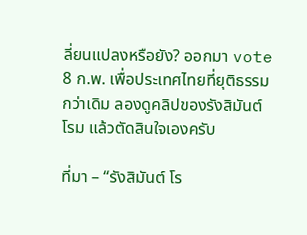ลี่ยนแปลงหรือยัง? ออกมา vote 8 ก.พ. เพื่อประเทศไทยที่ยุติธรรมกว่าเดิม ลองดูคลิปของรังสิมันต์ โรม แล้วตัดสินใจเองครับ

ที่มา – “รังสิมันต์ โร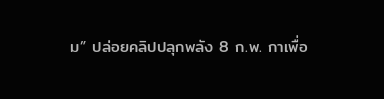ม” ปล่อยคลิปปลุกพลัง 8 ก.พ. กาเพื่อ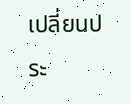เปลี่ยนประ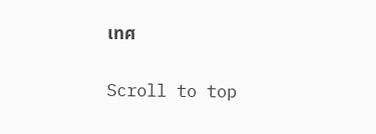เทศ

Scroll to top